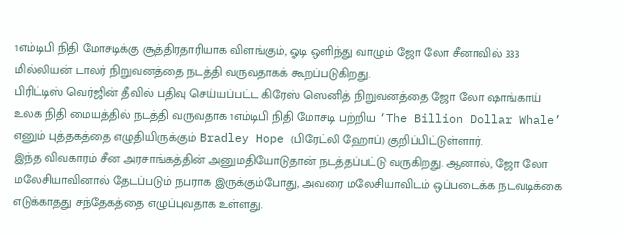1எம்டிபி நிதி மோசடிக்கு சூத்திரதாரியாக விளங்கும், ஓடி ஒளிந்து வாழும் ஜோ லோ சீனாவில் 333 மில்லியன் டாலர் நிறுவனத்தை நடத்தி வருவதாகக் கூறப்படுகிறது.
பிரிட்டிஸ் வெர்ஜின் தீவில் பதிவு செய்யப்பட்ட கிரேஸ் ஸெனித் நிறுவனத்தை ஜோ லோ ஷாங்காய் உலக நிதி மையத்தில் நடத்தி வருவதாக 1எம்டிபி நிதி மோசடி பற்றிய ‘The Billion Dollar Whale’ எனும் புத்தகத்தை எழுதியிருக்கும் Bradley Hope (பிரேட்லி ஹோப்) குறிப்பிட்டுள்ளார்.
இந்த விவகாரம் சீன அரசாங்கத்தின் அனுமதியோடுதான் நடத்தப்பட்டு வருகிறது. ஆனால், ஜோ லோ மலேசியாவினால் தேடப்படும் நபராக இருக்கும்போது, அவரை மலேசியாவிடம் ஒப்படைக்க நடவடிக்கை எடுக்காதது சந்தேகத்தை எழுப்புவதாக உள்ளது.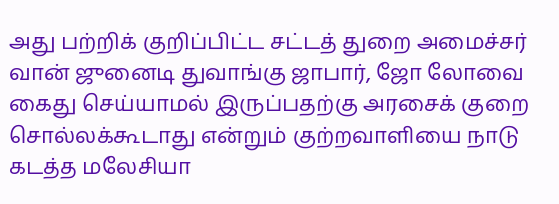அது பற்றிக் குறிப்பிட்ட சட்டத் துறை அமைச்சர் வான் ஜுனைடி துவாங்கு ஜாபார், ஜோ லோவை கைது செய்யாமல் இருப்பதற்கு அரசைக் குறை சொல்லக்கூடாது என்றும் குற்றவாளியை நாடு கடத்த மலேசியா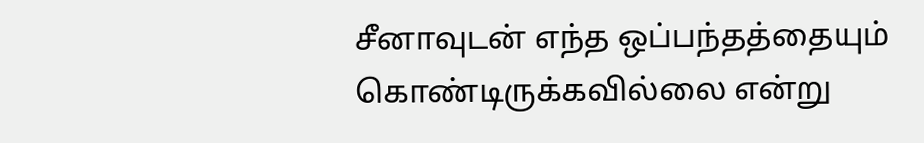சீனாவுடன் எந்த ஒப்பந்தத்தையும் கொண்டிருக்கவில்லை என்று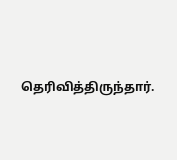தெரிவித்திருந்தார்.